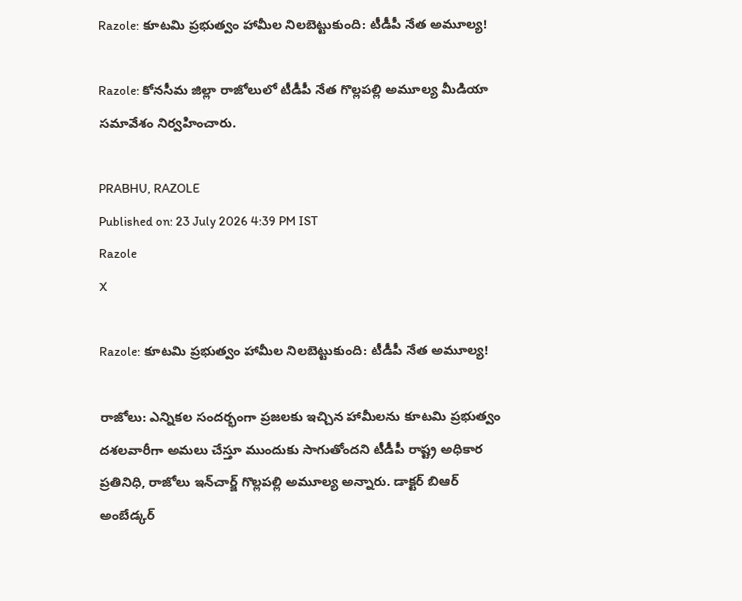Razole: కూటమి ప్రభుత్వం హామీల నిలబెట్టుకుంది: టీడీపీ నేత అమూల్య!

Razole: కోనసీమ జిల్లా రాజోలులో టీడీపీ నేత గొల్లపల్లి అమూల్య మీడియా సమావేశం నిర్వహించారు.

PRABHU, RAZOLE
Published on: 23 July 2026 4:39 PM IST
Razole
X

Razole: కూటమి ప్రభుత్వం హామీల నిలబెట్టుకుంది: టీడీపీ నేత అమూల్య!

రాజోలు: ఎన్నికల సందర్భంగా ప్రజలకు ఇచ్చిన హామీలను కూటమి ప్రభుత్వం దశలవారీగా అమలు చేస్తూ ముందుకు సాగుతోందని టీడీపీ రాష్ట్ర అధికార ప్రతినిధి, రాజోలు ఇన్‌చార్జ్ గొల్లపల్లి అమూల్య అన్నారు. డాక్టర్ బిఆర్ అంబేడ్కర్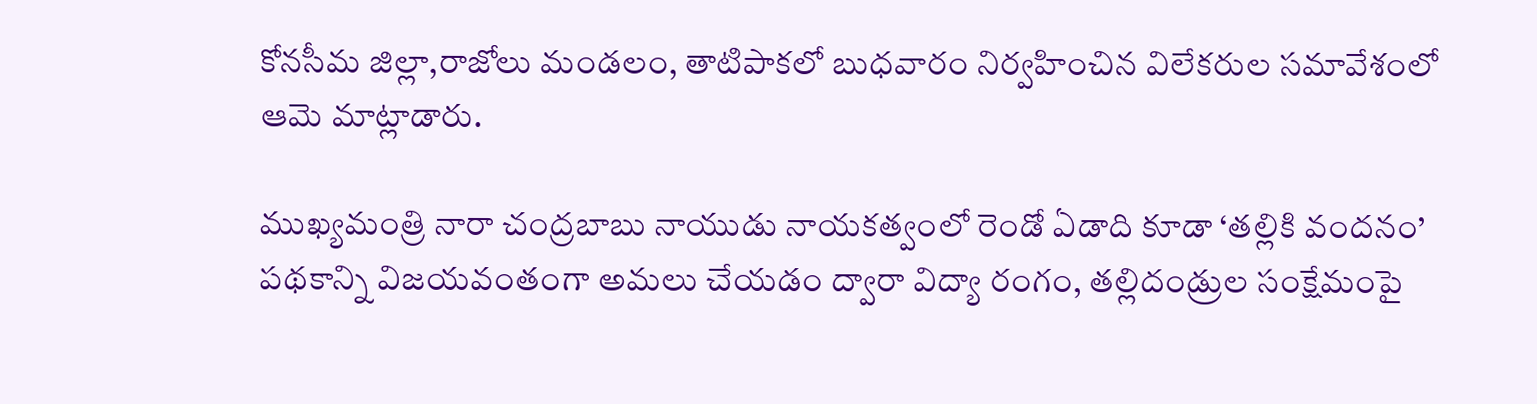కోనసీమ జిల్లా,రాజోలు మండలం, తాటిపాకలో బుధవారం నిర్వహించిన విలేకరుల సమావేశంలో ఆమె మాట్లాడారు.

ముఖ్యమంత్రి నారా చంద్రబాబు నాయుడు నాయకత్వంలో రెండో ఏడాది కూడా ‘తల్లికి వందనం’ పథకాన్ని విజయవంతంగా అమలు చేయడం ద్వారా విద్యా రంగం, తల్లిదండ్రుల సంక్షేమంపై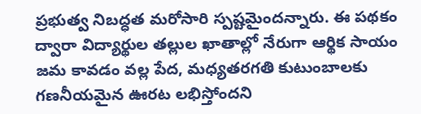ప్రభుత్వ నిబద్ధత మరోసారి స్పష్టమైందన్నారు. ఈ పథకం ద్వారా విద్యార్థుల తల్లుల ఖాతాల్లో నేరుగా ఆర్థిక సాయం జమ కావడం వల్ల పేద, మధ్యతరగతి కుటుంబాలకు గణనీయమైన ఊరట లభిస్తోందని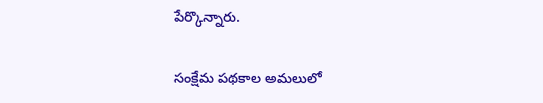పేర్కొన్నారు.

సంక్షేమ పథకాల అమలులో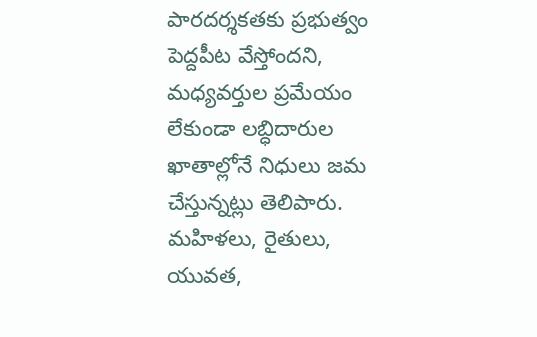పారదర్శకతకు ప్రభుత్వం పెద్దపీట వేస్తోందని, మధ్యవర్తుల ప్రమేయం లేకుండా లబ్ధిదారుల ఖాతాల్లోనే నిధులు జమ చేస్తున్నట్లు తెలిపారు. మహిళలు, రైతులు, యువత,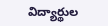విద్యార్థుల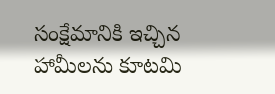సంక్షేమానికి ఇచ్చిన హామీలను కూటమి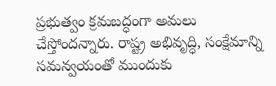ప్రభుత్వం క్రమబద్ధంగా అమలు చేస్తోందన్నారు. రాష్ట్ర అభివృద్ధి, సంక్షేమాన్ని సమన్వయంతో ముందుకు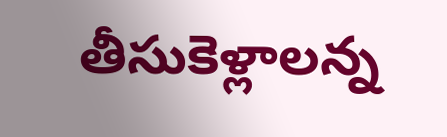తీసుకెళ్లాలన్న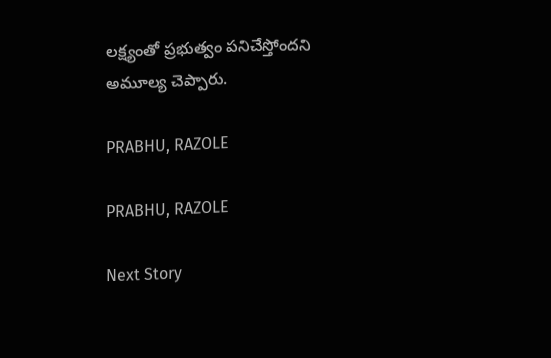లక్ష్యంతో ప్రభుత్వం పనిచేస్తోందని అమూల్య చెప్పారు.

PRABHU, RAZOLE

PRABHU, RAZOLE

Next Story